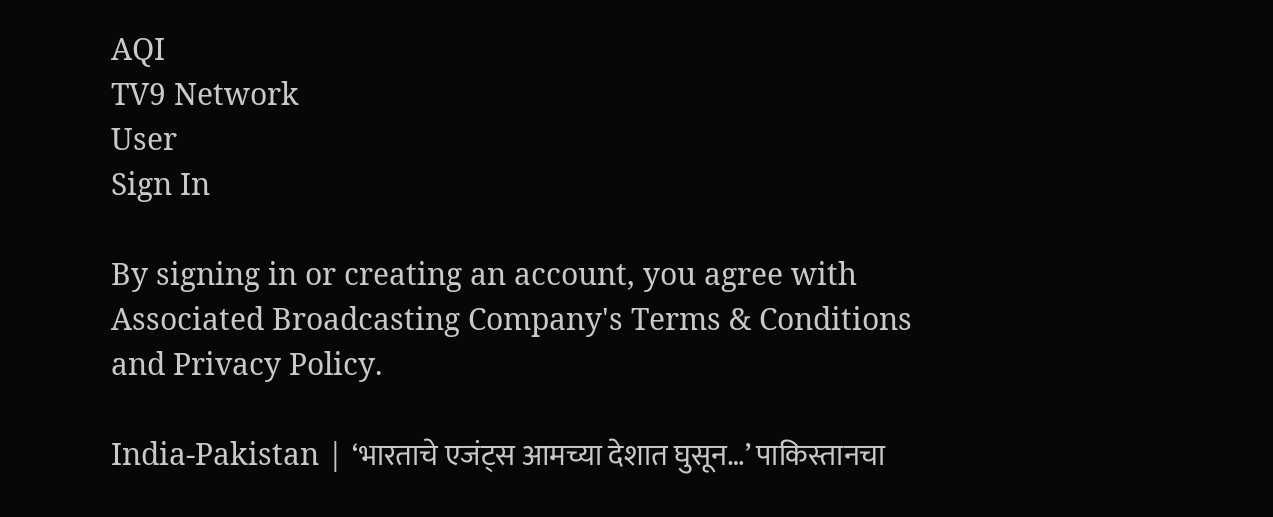AQI
TV9 Network
User
Sign In

By signing in or creating an account, you agree with Associated Broadcasting Company's Terms & Conditions and Privacy Policy.

India-Pakistan | ‘भारताचे एजंट्स आमच्या देशात घुसून…’ पाकिस्तानचा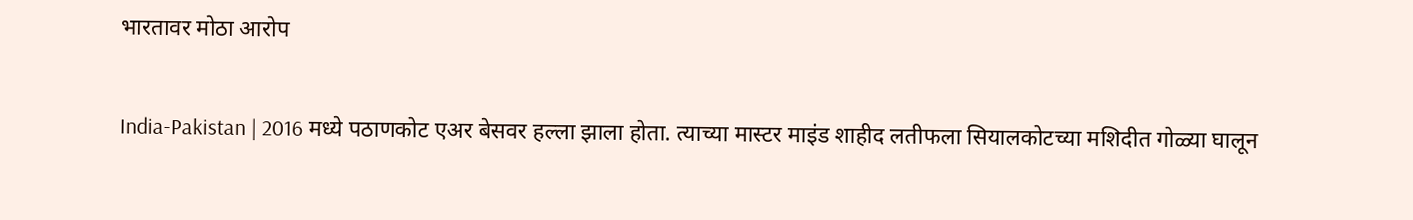भारतावर मोठा आरोप

India-Pakistan | 2016 मध्ये पठाणकोट एअर बेसवर हल्ला झाला होता. त्याच्या मास्टर माइंड शाहीद लतीफला सियालकोटच्या मशिदीत गोळ्या घालून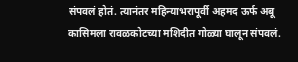संपवलं होतं. त्यानंतर महिन्याभरापूर्वी अहमद ऊर्फ अबू कासिमला रावळकोटच्या मशिदीत गोळ्या घालून संपवलं.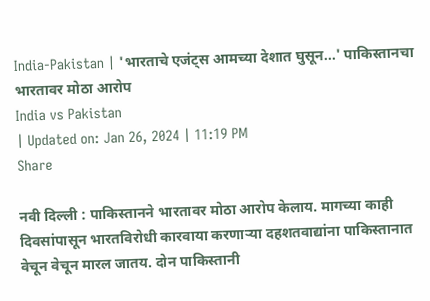India-Pakistan | 'भारताचे एजंट्स आमच्या देशात घुसून...' पाकिस्तानचा भारतावर मोठा आरोप
India vs Pakistan
| Updated on: Jan 26, 2024 | 11:19 PM
Share

नवी दिल्ली : पाकिस्तानने भारतावर मोठा आरोप केलाय. मागच्या काही दिवसांपासून भारतविरोधी कारवाया करणाऱ्या दहशतवाद्यांना पाकिस्तानात वेचून वेचून मारल जातय. दोन पाकिस्तानी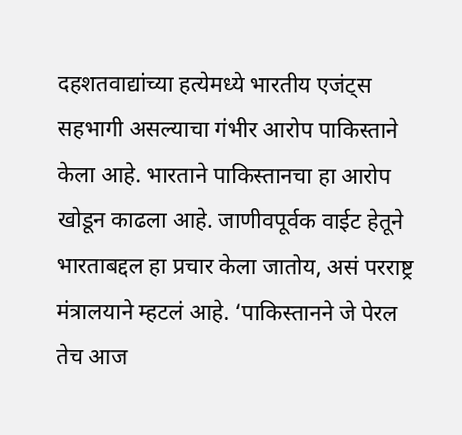दहशतवाद्यांच्या हत्येमध्ये भारतीय एजंट्स सहभागी असल्याचा गंभीर आरोप पाकिस्ताने केला आहे. भारताने पाकिस्तानचा हा आरोप खोडून काढला आहे. जाणीवपूर्वक वाईट हेतूने भारताबद्दल हा प्रचार केला जातोय, असं परराष्ट्र मंत्रालयाने म्हटलं आहे. ‘पाकिस्तानने जे पेरल तेच आज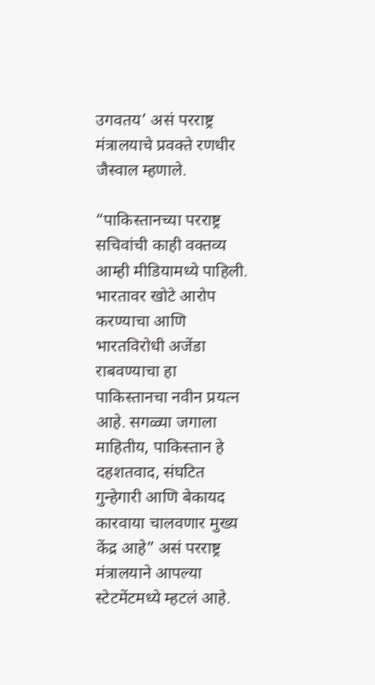उगवतय’ असं परराष्ट्र मंत्रालयाचे प्रवक्ते रणधीर जैस्वाल म्हणाले.

“पाकिस्तानच्या परराष्ट्र सचिवांची काही वक्तव्य आम्ही मीडियामध्ये पाहिली. भारतावर खोटे आरोप करण्याचा आणि भारतविरोधी अजेंडा राबवण्याचा हा पाकिस्तानचा नवीन प्रयत्न आहे. सगळ्या जगाला माहितीय, पाकिस्तान हे दहशतवाद, संघटित गुन्हेगारी आणि बेकायद कारवाया चालवणार मुख्य केंद्र आहे” असं परराष्ट्र मंत्रालयाने आपल्या स्टेटमेंटमध्ये म्हटलं आहे.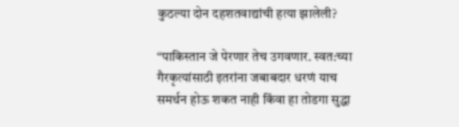कुठल्या दोन दहशतवाद्यांची हत्या झालेली?

“पाकिस्तान जे पेरणार तेच उगवणार. स्वत:च्या गैरकृत्यांसाठी इतरांना जबाबदार धरणं याच समर्थन होऊ शकत नाही किंवा हा तोडगा सुद्धा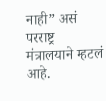नाही” असं परराष्ट्र मंत्रालयाने म्हटलं आहे.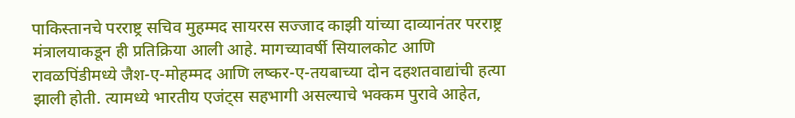पाकिस्तानचे परराष्ट्र सचिव मुहम्मद सायरस सज्जाद काझी यांच्या दाव्यानंतर परराष्ट्र मंत्रालयाकडून ही प्रतिक्रिया आली आहे. मागच्यावर्षी सियालकोट आणि रावळपिंडीमध्ये जैश-ए-मोहम्मद आणि लष्कर-ए-तयबाच्या दोन दहशतवाद्यांची हत्या झाली होती. त्यामध्ये भारतीय एजंट्स सहभागी असल्याचे भक्कम पुरावे आहेत,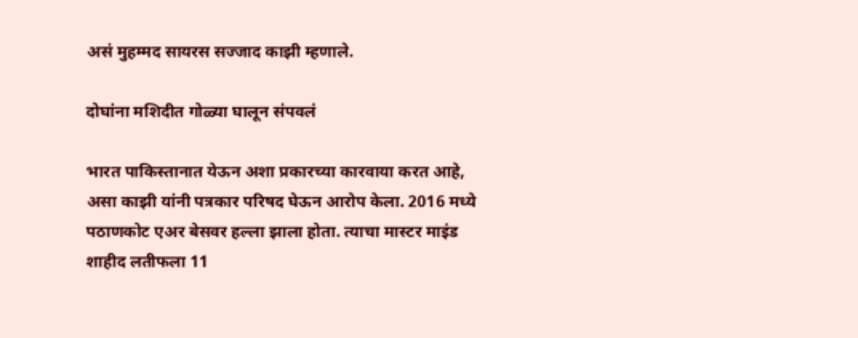असं मुहम्मद सायरस सज्जाद काझी म्हणाले.

दोघांना मशिदीत गोळ्या घालून संपवलं

भारत पाकिस्तानात येऊन अशा प्रकारच्या कारवाया करत आहे, असा काझी यांनी पत्रकार परिषद घेऊन आरोप केला. 2016 मध्ये पठाणकोट एअर बेसवर हल्ला झाला होता. त्याचा मास्टर माइंड शाहीद लतीफला 11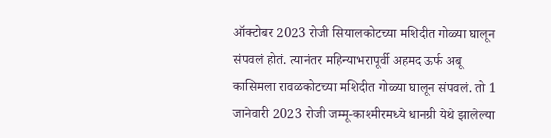ऑक्टोबर 2023 रोजी सियालकोटच्या मशिदीत गोळ्या घालून संपवलं होतं. त्यानंतर महिन्याभरापूर्वी अहमद ऊर्फ अबू कासिमला रावळकोटच्या मशिदीत गोळ्या घालून संपवलं. तो 1 जानेवारी 2023 रोजी जम्मू-काश्मीरमध्ये धानग्री येथे झालेल्या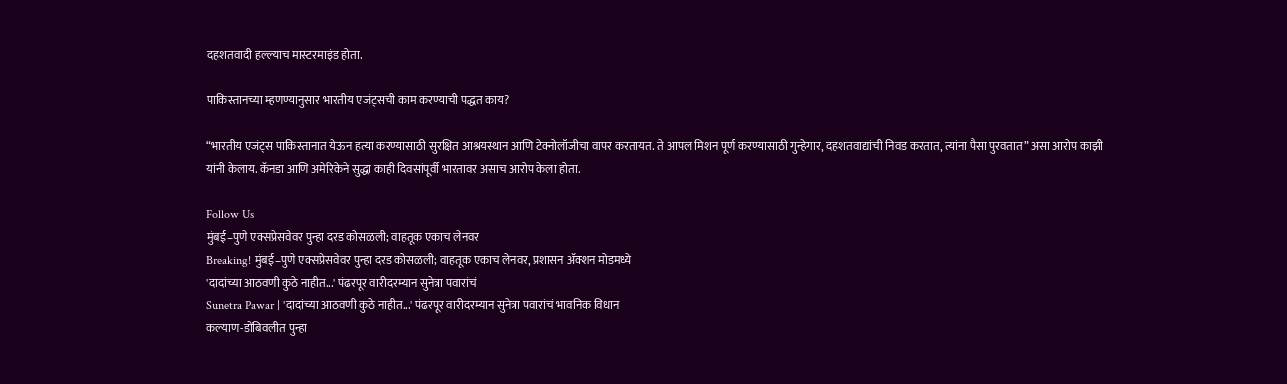दहशतवादी हल्ल्याच मास्टरमाइंड होता.

पाकिस्तानच्या म्हणण्यानुसार भारतीय एजंट्सची काम करण्याची पद्धत काय?

“भारतीय एजंट्स पाकिस्तानात येऊन हत्या करण्यासाठी सुरक्षित आश्रयस्थान आणि टेक्नोलॉजीचा वापर करतायत. ते आपल मिशन पूर्ण करण्यासाठी गुन्हेगार, दहशतवाद्यांची निवड करतात, त्यांना पैसा पुरवतात” असा आरोप काझी यांनी केलाय. कॅनडा आणि अमेरिकेने सुद्धा काही दिवसांपूर्वी भारतावर असाच आरोप केला होता.

Follow Us
मुंबई–पुणे एक्सप्रेसवेवर पुन्हा दरड कोसळली; वाहतूक एकाच लेनवर
Breaking! मुंबई–पुणे एक्सप्रेसवेवर पुन्हा दरड कोसळली; वाहतूक एकाच लेनवर, प्रशासन ॲक्शन मोडमध्ये
'दादांच्या आठवणी कुठे नाहीत...' पंढरपूर वारीदरम्यान सुनेत्रा पवारांचं
Sunetra Pawar | 'दादांच्या आठवणी कुठे नाहीत...' पंढरपूर वारीदरम्यान सुनेत्रा पवारांचं भावनिक विधान
कल्याण-डोंबिवलीत पुन्हा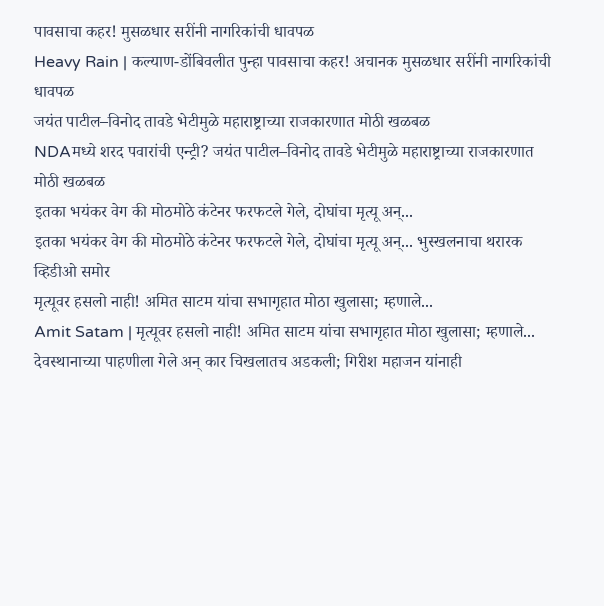पावसाचा कहर! मुसळधार सरींनी नागरिकांची धावपळ
Heavy Rain | कल्याण-डोंबिवलीत पुन्हा पावसाचा कहर! अचानक मुसळधार सरींनी नागरिकांची धावपळ
जयंत पाटील–विनोद तावडे भेटीमुळे महाराष्ट्राच्या राजकारणात मोठी खळबळ
NDAमध्ये शरद पवारांची एन्ट्री? जयंत पाटील–विनोद तावडे भेटीमुळे महाराष्ट्राच्या राजकारणात मोठी खळबळ
इतका भयंकर वेग की मोठमोठे कंटेनर फरफटले गेले, दोघांचा मृत्यू अन्...
इतका भयंकर वेग की मोठमोठे कंटेनर फरफटले गेले, दोघांचा मृत्यू अन्... भुस्खलनाचा थरारक व्हिडीओ समोर
मृत्यूवर हसलो नाही! अमित साटम यांचा सभागृहात मोठा खुलासा; म्हणाले...
Amit Satam | मृत्यूवर हसलो नाही! अमित साटम यांचा सभागृहात मोठा खुलासा; म्हणाले...
देवस्थानाच्या पाहणीला गेले अन् कार चिखलातच अडकली; गिरीश महाजन यांनाही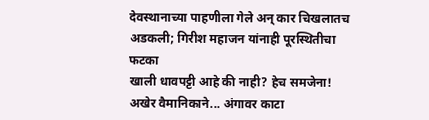देवस्थानाच्या पाहणीला गेले अन् कार चिखलातच अडकली; गिरीश महाजन यांनाही पूरस्थितीचा फटका
खाली धावपट्टी आहे की नाही? हेच समजेना! अखेर वैमानिकाने... अंगावर काटा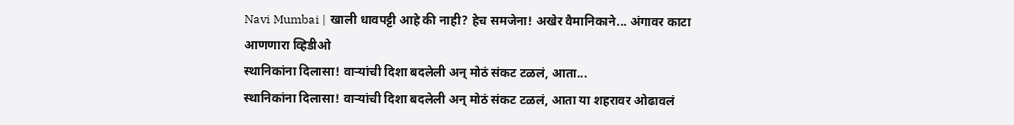Navi Mumbai | खाली धावपट्टी आहे की नाही? हेच समजेना! अखेर वैमानिकाने... अंगावर काटा आणणारा व्हिडीओ
स्थानिकांना दिलासा! वाऱ्यांची दिशा बदलेली अन् मोठं संकट टळलं, आता...
स्थानिकांना दिलासा! वाऱ्यांची दिशा बदलेली अन् मोठं संकट टळलं, आता या शहरावर ओढावलं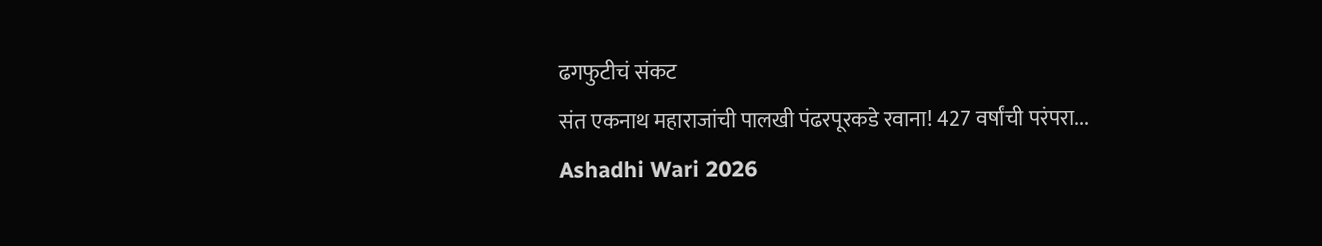ढगफुटीचं संकट
संत एकनाथ महाराजांची पालखी पंढरपूरकडे रवाना! 427 वर्षांची परंपरा...
Ashadhi Wari 2026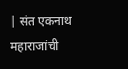| संत एकनाथ महाराजांची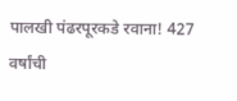पालखी पंढरपूरकडे रवाना! 427 वर्षांची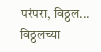परंपरा, विठ्ठल... विठ्ठलच्या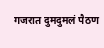गजरात दुमदुमलं पैठण